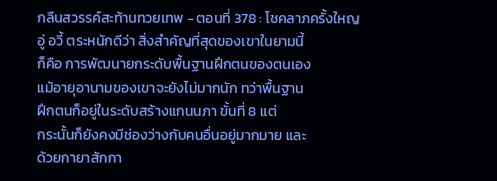กลืนสวรรค์สะท้านทวยเทพ - ตอนที่ 378 : โชคลาภครั้งใหญ
อู่ อวี้ ตระหนักดีว่า สิ่งสำคัญที่สุดของเขาในยามนี้
ก็คือ การพัฒนายกระดับพื้นฐานฝึกตนของตนเอง
แม้อายุอานามของเขาจะยังไม่มากนัก ทว่าพื้นฐาน
ฝึกตนก็อยู่ในระดับสร้างแกนนภา ขั้นที่ 8 แต่
กระนั้นก็ยังคงมีช่องว่างกับคนอื่นอยู่มากมาย และ
ด้วยกายาสักกา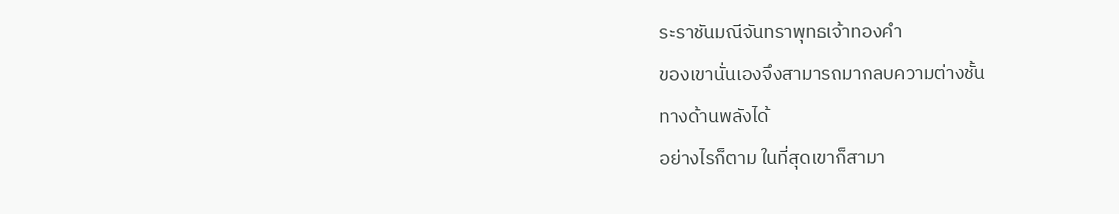ระราชันมณีจันทราพุทธเจ้าทองคำ
ของเขานั่นเองจึงสามารถมากลบความต่างชั้น
ทางด้านพลังได้
อย่างไรก็ตาม ในที่สุดเขาก็สามา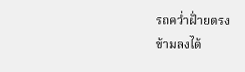รถคว่ำฝั่ายตรง
ข้ามลงได้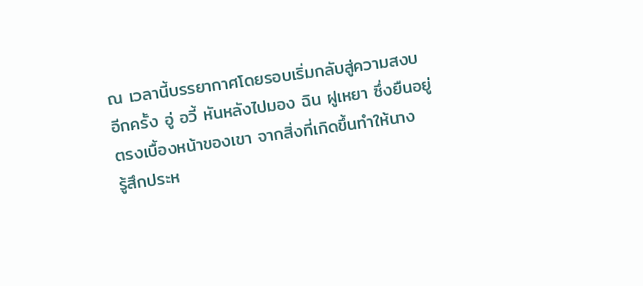ณ เวลานี้บรรยากาศโดยรอบเริ่มกลับสู่ความสงบ
อีกครั้ง อู่ อวี้ หันหลังไปมอง ฉิน ฝูเหยา ซึ่งยืนอยู่
ตรงเบื้องหน้าของเขา จากสิ่งที่เกิดขึ้นทำให้นาง
รู้สึกประห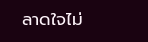ลาดใจไม่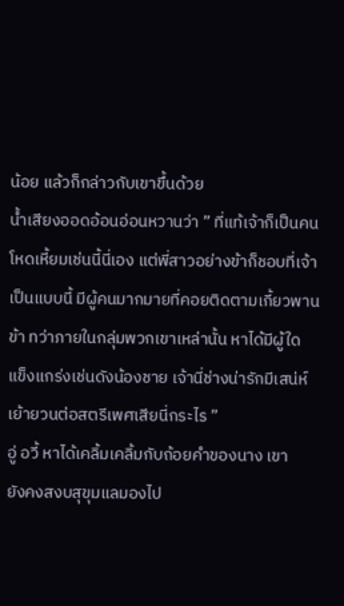น้อย แล้วก็กล่าวกับเขาขึ้นด้วย
น้ำเสียงออดอ้อนอ่อนหวานว่า ” ที่แท้เจ้าก็เป็นคน
โหดเหี้ยมเช่นนี้นี่เอง แต่พี่สาวอย่างข้าก็ชอบที่เจ้า
เป็นแบบนี้ มีผู้คนมากมายที่คอยติดตามเกี้ยวพาน
ข้า ทว่าภายในกลุ่มพวกเขาเหล่านั้น หาได้มีผู้ใด
แข็งแกร่งเช่นดังน้องชาย เจ้านี่ช่างน่ารักมีเสน่ห์
เย้ายวนต่อสตรีเพศเสียนี่กระไร ”
อู่ อวี้ หาได้เคลิ้มเคลิ้มกับถ้อยคำของนาง เขา
ยังคงสงบสุขุมแลมองไป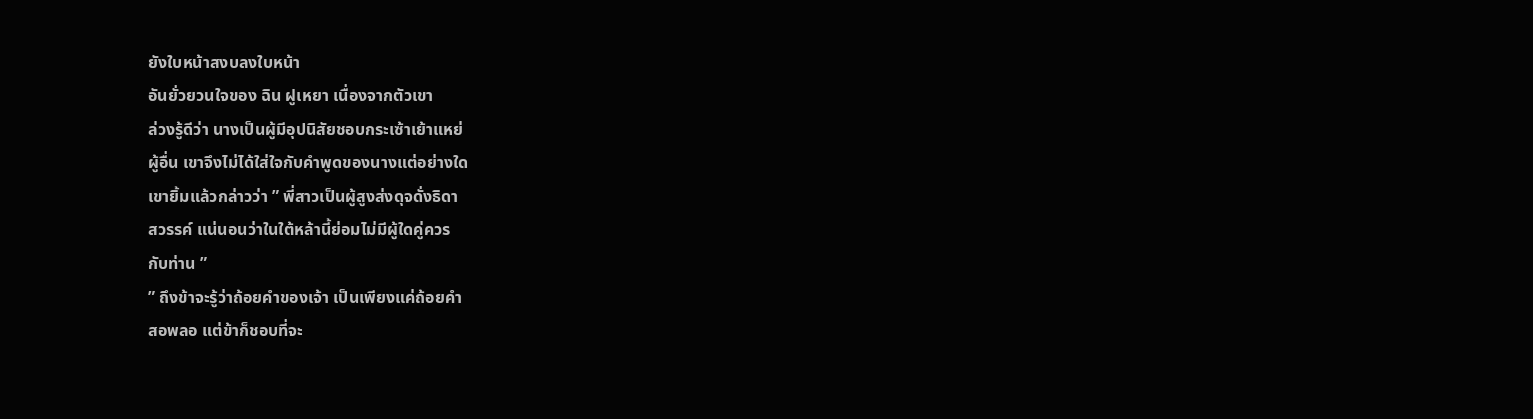ยังใบหน้าสงบลงใบหน้า
อันยั่วยวนใจของ ฉิน ฝูเหยา เนื่องจากตัวเขา
ล่วงรู้ดีว่า นางเป็นผู้มีอุปนิสัยชอบกระเซ้าเย้าแหย่
ผู้อื่น เขาจึงไม่ได้ใส่ใจกับคำพูดของนางแต่อย่างใด
เขายิ้มแล้วกล่าวว่า ” พี่สาวเป็นผู้สูงส่งดุจดั่งธิดา
สวรรค์ แน่นอนว่าในใต้หล้านี้ย่อมไม่มีผู้ใดคู่ควร
กับท่าน ”
” ถึงข้าจะรู้ว่าถ้อยคำของเจ้า เป็นเพียงแค่ถ้อยคำ
สอพลอ แต่ข้าก็ชอบที่จะ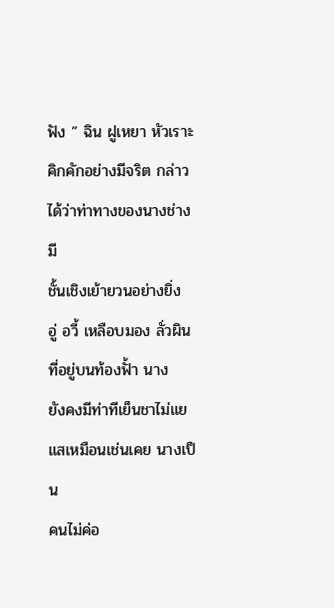ฟัง ” ฉิน ฝูเหยา หัวเราะ
คิกคักอย่างมีจริต กล่าวได้ว่าท่าทางของนางช่างมี
ชั้นเชิงเย้ายวนอย่างยิ่ง
อู่ อวี้ เหลือบมอง ลั่วผิน ที่อยู่บนท้องฟั้า นาง
ยังคงมีท่าทีเย็นชาไม่แยแสเหมือนเช่นเคย นางเป็น
คนไม่ค่อ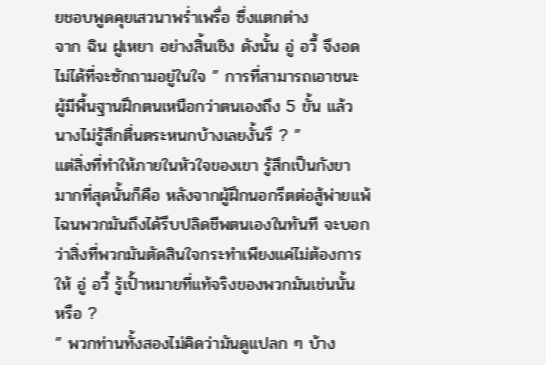ยชอบพูดคุยเสวนาพร่ำเพรื่อ ซึ่งแตกต่าง
จาก ฉิน ฝูเหยา อย่างสิ้นเชิง ดังนั้น อู่ อวี้ จึงอด
ไม่ได้ที่จะซักถามอยู่ในใจ ” การที่สามารถเอาชนะ
ผู้มีพื้นฐานฝึกตนเหนือกว่าตนเองถึง 5 ขั้น แล้ว
นางไม่รู้สึกตื่นตระหนกบ้างเลยงั้นรึ ? ”
แต่สิ่งที่ทำให้ภายในหัวใจของเขา รู้สึกเป็นกังขา
มากที่สุดนั้นก็คือ หลังจากผู้ฝึกนอกรีตต่อสู้พ่ายแพ้
ไฉนพวกมันถึงได้รีบปลิดชีพตนเองในทันที จะบอก
ว่าสิ่งที่พวกมันตัดสินใจกระทำเพียงแค่ไม่ต้องการ
ให้ อู่ อวี้ รู้เปั้าหมายที่แท้จริงของพวกมันเช่นนั้น
หรือ ?
” พวกท่านทั้งสองไม่คิดว่ามันดูแปลก ๆ บ้าง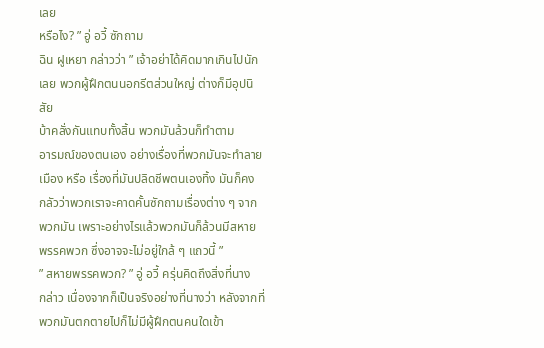เลย
หรือไง? ” อู่ อวี้ ซักถาม
ฉิน ฝูเหยา กล่าวว่า ” เจ้าอย่าได้คิดมากเกินไปนัก
เลย พวกผู้ฝึกตนนอกรีตส่วนใหญ่ ต่างก็มีอุปนิสัย
บ้าคลั่งกันแทบทั้งสิ้น พวกมันล้วนก็ทำตาม
อารมณ์ของตนเอง อย่างเรื่องที่พวกมันจะทำลาย
เมือง หรือ เรื่องที่มันปลิดชีพตนเองทิ้ง มันก็คง
กลัวว่าพวกเราจะคาดคั้นซักถามเรื่องต่าง ๆ จาก
พวกมัน เพราะอย่างไรแล้วพวกมันก็ล้วนมีสหาย
พรรคพวก ซึ่งอาจจะไม่อยู่ใกล้ ๆ แถวนี้ ”
” สหายพรรคพวก? ” อู่ อวี้ ครุ่นคิดถึงสิ่งที่นาง
กล่าว เนื่องจากก็เป็นจริงอย่างที่นางว่า หลังจากที่
พวกมันตกตายไปก็ไม่มีผู้ฝึกตนคนใดเข้า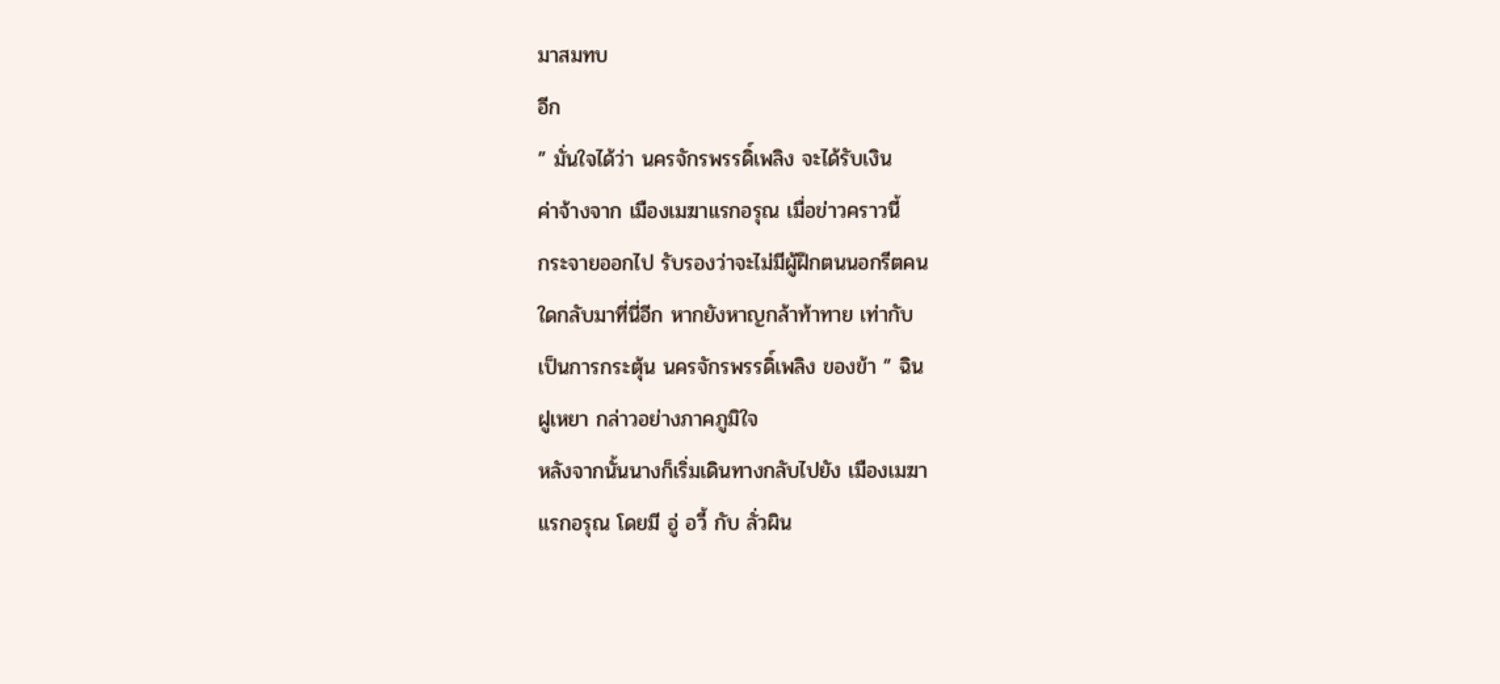มาสมทบ
อีก
” มั่นใจได้ว่า นครจักรพรรดิ์เพลิง จะได้รับเงิน
ค่าจ้างจาก เมืองเมฆาแรกอรุณ เมื่อข่าวคราวนี้
กระจายออกไป รับรองว่าจะไม่มีผู้ฝึกตนนอกรีตคน
ใดกลับมาที่นี่อีก หากยังหาญกล้าท้าทาย เท่ากับ
เป็นการกระตุ้น นครจักรพรรดิ์เพลิง ของข้า ” ฉิน
ฝูเหยา กล่าวอย่างภาคภูมิใจ
หลังจากนั้นนางก็เริ่มเดินทางกลับไปยัง เมืองเมฆา
แรกอรุณ โดยมี อู่ อวี้ กับ ลั่วผิน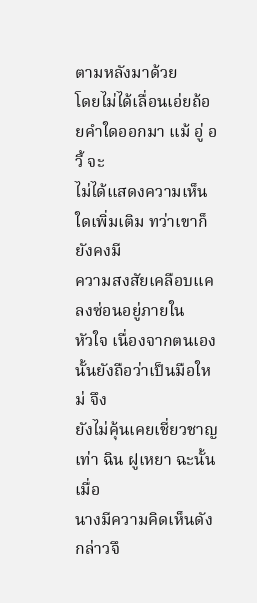ตามหลังมาด้วย
โดยไม่ได้เลื่อนเอ่ยถ้อยคำใดออกมา แม้ อู่ อวี้ จะ
ไม่ได้แสดงความเห็นใดเพิ่มเติม ทว่าเขาก็ยังคงมี
ความสงสัยเคลือบแคลงซ่อนอยู่ภายใน
หัวใจ เนื่องจากตนเองนั้นยังถือว่าเป็นมือใหม่ จึง
ยังไม่คุ้นเคยเชี่ยวชาญเท่า ฉิน ฝูเหยา ฉะนั้นเมื่อ
นางมีความคิดเห็นดังกล่าวจึ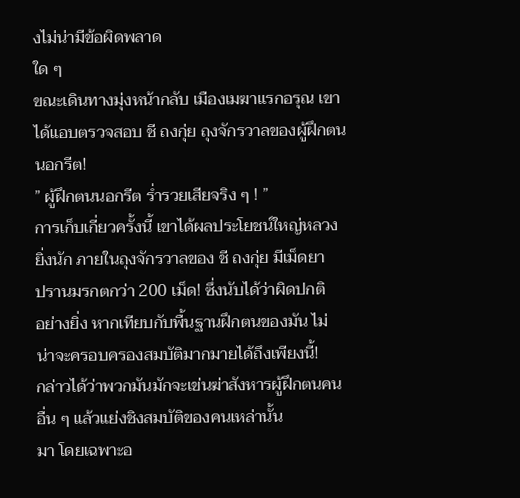งไม่น่ามีข้อผิดพลาด
ใด ๆ
ขณะเดินทางมุ่งหน้ากลับ เมืองเมฆาแรกอรุณ เขา
ได้แอบตรวจสอบ ชี ถงกุ่ย ถุงจักรวาลของผู้ฝึกตน
นอกรีต!
” ผู้ฝึกตนนอกรีต ร่ำรวยเสียจริง ๆ ! ”
การเก็บเกี่ยวครั้งนี้ เขาได้ผลประโยชน์ใหญ่หลวง
ยิ่งนัก ภายในถุงจักรวาลของ ชี ถงกุ่ย มีเม็ดยา
ปรานมรกตกว่า 200 เม็ด! ซึ่งนับได้ว่าผิดปกติ
อย่างยิ่ง หากเทียบกับพื้นฐานฝึกตนของมัน ไม่
น่าจะครอบครองสมบัติมากมายได้ถึงเพียงนี้!
กล่าวได้ว่าพวกมันมักจะเข่นฆ่าสังหารผู้ฝึกตนคน
อื่น ๆ แล้วแย่งชิงสมบัติของคนเหล่านั้น
มา โดยเฉพาะอ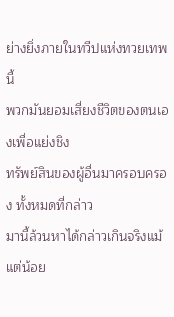ย่างยิ่งภายในทวีปแห่งทวยเทพนี้
พวกมันยอมเสี่ยงชีวิตของตนเองเพื่อแย่งชิง
ทรัพย์สินของผู้อื่นมาครอบครอง ทั้งหมดที่กล่าว
มานี้ล้วนหาได้กล่าวเกินจริงแม้แต่น้อย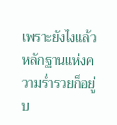เพราะยังไงแล้ว หลักฐานแห่งความร่ำรวยก็อยู่บ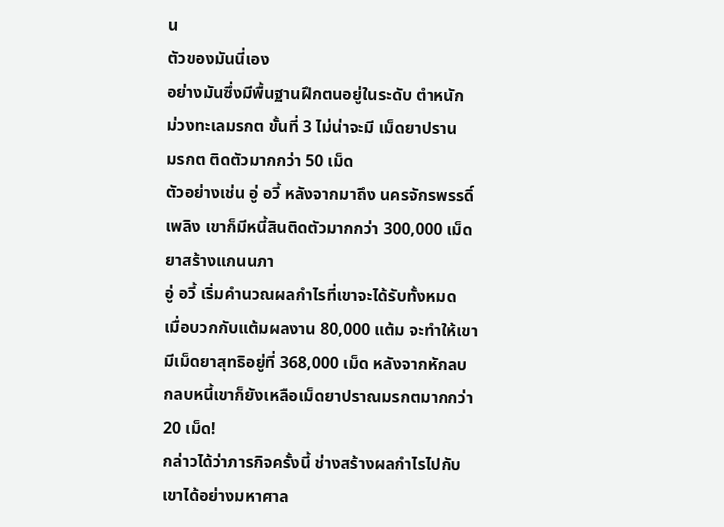น
ตัวของมันนี่เอง
อย่างมันซึ่งมีพื้นฐานฝึกตนอยู่ในระดับ ตำหนัก
ม่วงทะเลมรกต ขั้นที่ 3 ไม่น่าจะมี เม็ดยาปราน
มรกต ติดตัวมากกว่า 50 เม็ด
ตัวอย่างเช่น อู่ อวี้ หลังจากมาถึง นครจักรพรรดิ์
เพลิง เขาก็มีหนี้สินติดตัวมากกว่า 300,000 เม็ด
ยาสร้างแกนนภา
อู่ อวี้ เริ่มคำนวณผลกำไรที่เขาจะได้รับทั้งหมด
เมื่อบวกกับแต้มผลงาน 80,000 แต้ม จะทำให้เขา
มีเม็ดยาสุทธิอยู่ที่ 368,000 เม็ด หลังจากหักลบ
กลบหนี้เขาก็ยังเหลือเม็ดยาปราณมรกตมากกว่า
20 เม็ด!
กล่าวได้ว่าภารกิจครั้งนี้ ช่างสร้างผลกำไรไปกับ
เขาได้อย่างมหาศาล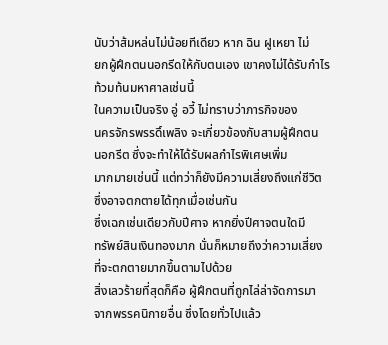นับว่าส้มหล่นไม่น้อยทีเดียว หาก ฉิน ฝูเหยา ไม่
ยกผู้ฝึกตนนอกรีดให้กับตนเอง เขาคงไม่ได้รับกำไร
ท้วมท้นมหาศาลเช่นนี้
ในความเป็นจริง อู่ อวี้ ไม่ทราบว่าภารกิจของ
นครจักรพรรดิ์เพลิง จะเกี่ยวข้องกับสามผู้ฝึกตน
นอกรีต ซึ่งจะทำให้ได้รับผลกำไรพิเศษเพิ่ม
มากมายเช่นนี้ แต่ทว่าก็ยังมีความเสี่ยงถึงแก่ชีวิต
ซึ่งอาจตกตายได้ทุกเมื่อเช่นกัน
ซึ่งเฉกเช่นเดียวกับปีศาจ หากยิ่งปีศาจตนใดมี
ทรัพย์สินเงินทองมาก นั่นก็หมายถึงว่าความเสี่ยง
ที่จะตกตายมากขึ้นตามไปด้วย
สิ่งเลวร้ายที่สุดก็คือ ผู้ฝึกตนที่ถูกไล่ล่าจัดการมา
จากพรรคนิกายอื่น ซึ่งโดยทั่วไปแล้ว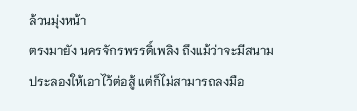ล้วนมุ่งหน้า
ตรงมายัง นครจักรพรรดิ์เพลิง ถึงแม้ว่าจะมีสนาม
ประลองให้เอาไว้ต่อสู้ แต่ก็ไม่สามารถลงมือ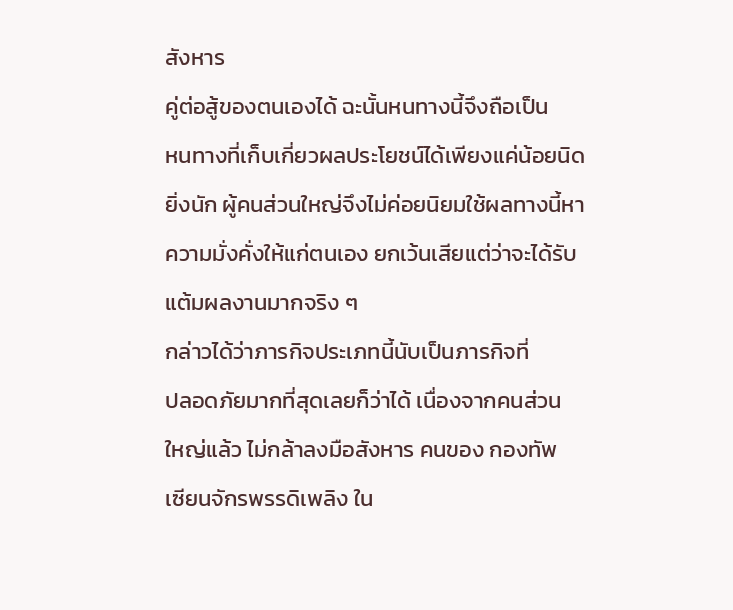สังหาร
คู่ต่อสู้ของตนเองได้ ฉะนั้นหนทางนี้จึงถือเป็น
หนทางที่เก็บเกี่ยวผลประโยชน์ได้เพียงแค่น้อยนิด
ยิ่งนัก ผู้คนส่วนใหญ่จึงไม่ค่อยนิยมใช้ผลทางนี้หา
ความมั่งคั่งให้แก่ตนเอง ยกเว้นเสียแต่ว่าจะได้รับ
แต้มผลงานมากจริง ๆ
กล่าวได้ว่าภารกิจประเภทนี้นับเป็นภารกิจที่
ปลอดภัยมากที่สุดเลยก็ว่าได้ เนื่องจากคนส่วน
ใหญ่แล้ว ไม่กล้าลงมือสังหาร คนของ กองทัพ
เซียนจักรพรรดิเพลิง ใน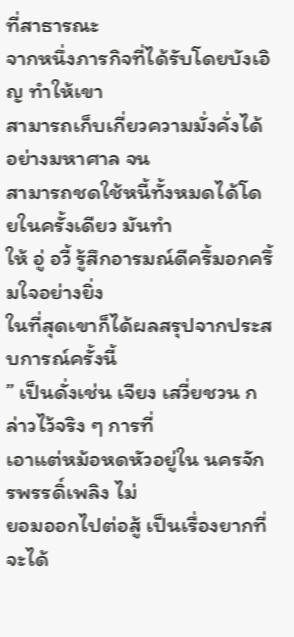ที่สาธารณะ
จากหนึ่งภารกิจที่ได้รับโดยบังเอิญ ทำให้เขา
สามารถเก็บเกี่ยวความมั่งคั่งได้อย่างมหาศาล จน
สามารถชดใช้หนี้ทั้งหมดได้โดยในครั้งเดียว มันทำ
ให้ อู่ อวี้ รู้สึกอารมณ์ดีครึ้มอกครึ้มใจอย่างยิ่ง
ในที่สุดเขาก็ได้ผลสรุปจากประสบการณ์ครั้งนี้
” เป็นดั่งเช่น เจียง เสวี่ยชวน กล่าวไว้จริง ๆ การที่
เอาแต่หม้อหดหัวอยู่ใน นครจักรพรรดิ์เพลิง ไม่
ยอมออกไปต่อสู้ เป็นเรื่องยากที่จะได้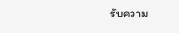รับความ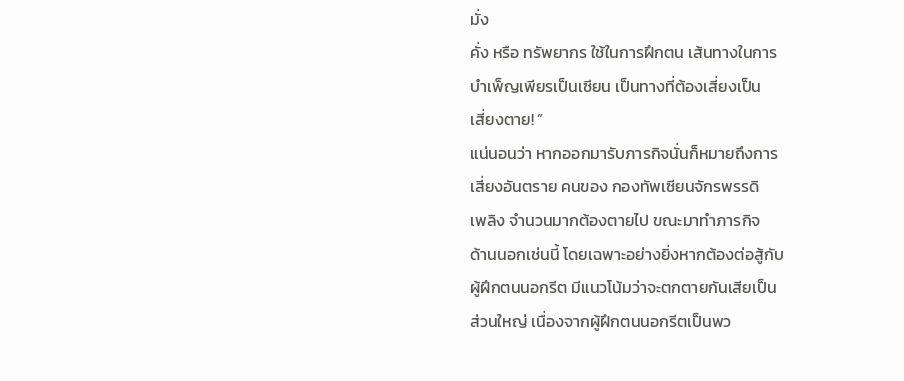มั่ง
คั่ง หรือ ทรัพยากร ใช้ในการฝึกตน เส้นทางในการ
บำเพ็ญเพียรเป็นเซียน เป็นทางที่ต้องเสี่ยงเป็น
เสี่ยงตาย! ”
แน่นอนว่า หากออกมารับภารกิจนั่นก็หมายถึงการ
เสี่ยงอันตราย คนของ กองทัพเซียนจักรพรรดิ
เพลิง จำนวนมากต้องตายไป ขณะมาทำภารกิจ
ด้านนอกเช่นนี้ โดยเฉพาะอย่างยิ่งหากต้องต่อสู้กับ
ผู้ฝึกตนนอกรีต มีแนวโน้มว่าจะตกตายกันเสียเป็น
ส่วนใหญ่ เนื่องจากผู้ฝึกตนนอกรีตเป็นพว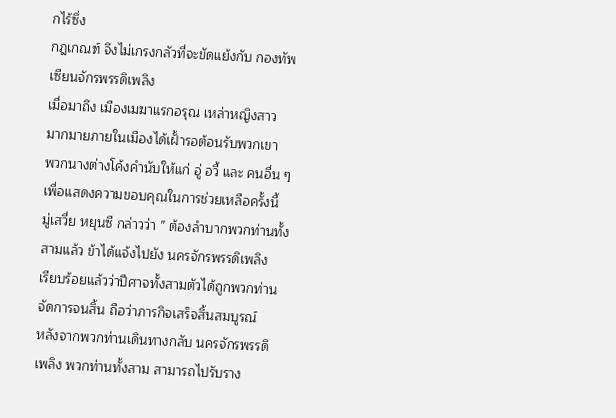กไร้ซึ่ง
กฎเกณฑ์ จึงไม่เกรงกลัวที่จะขัดแย้งกับ กองทัพ
เซียนจักรพรรดิเพลิง
เมื่อมาถึง เมืองเมฆาแรกอรุณ เหล่าหญิงสาว
มากมายภายในเมืองได้เฝั้ารอต้อนรับพวกเขา
พวกนางต่างโค้งคำนับให้แก่ อู่ อวี้ และ คนอื่น ๆ
เพื่อแสดงความขอบคุณในการช่วยเหลือครั้งนี้
มู่เสวี่ย หยุนซี กล่าวว่า ” ต้องลำบากพวกท่านทั้ง
สามแล้ว ข้าได้แจ้งไปยัง นครจักรพรรดิเพลิง
เรียบร้อยแล้วว่าปีศาจทั้งสามตัวได้ถูกพวกท่าน
จัดการจนสิ้น ถือว่าภารกิจเสร็จสิ้นสมบูรณ์
หลังจากพวกท่านเดินทางกลับ นครจักรพรรดิ
เพลิง พวกท่านทั้งสาม สามารถไปรับราง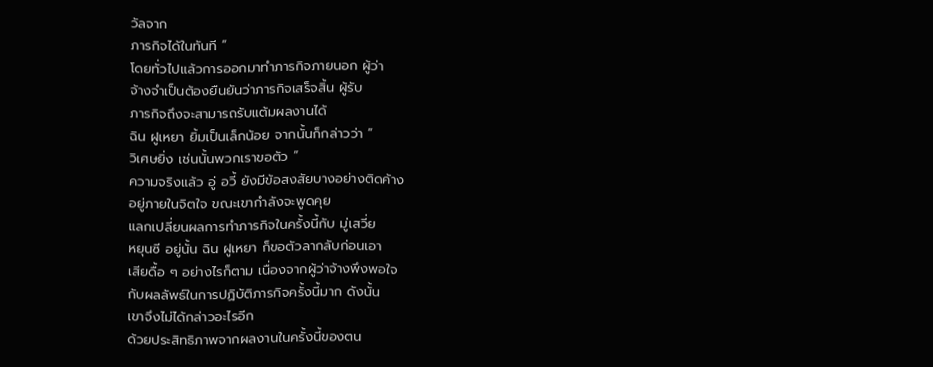วัลจาก
ภารกิจได้ในทันที ”
โดยทั่วไปแล้วการออกมาทำภารกิจภายนอก ผู้ว่า
จ้างจำเป็นต้องยืนยันว่าภารกิจเสร็จสิ้น ผู้รับ
ภารกิจถึงจะสามารถรับแต้มผลงานได้
ฉิน ฝูเหยา ยิ้มเป็นเล็กน้อย จากนั้นก็กล่าวว่า ”
วิเศษยิ่ง เช่นนั้นพวกเราขอตัว ”
ความจริงแล้ว อู่ อวี้ ยังมีข้อสงสัยบางอย่างติดค้าง
อยู่ภายในจิตใจ ขณะเขากำลังจะพูดคุย
แลกเปลี่ยนผลการทำภารกิจในครั้งนี้กับ มู่เสวี่ย
หยุนซี อยู่นั้น ฉิน ฝูเหยา ก็ขอตัวลากลับก่อนเอา
เสียดื้อ ๆ อย่างไรก็ตาม เนื่องจากผู้ว่าจ้างพึงพอใจ
กับผลลัพธ์ในการปฏิบัติภารกิจครั้งนี้มาก ดังนั้น
เขาจึงไม่ได้กล่าวอะไรอีก
ด้วยประสิทธิภาพจากผลงานในครั้งนี้ของตน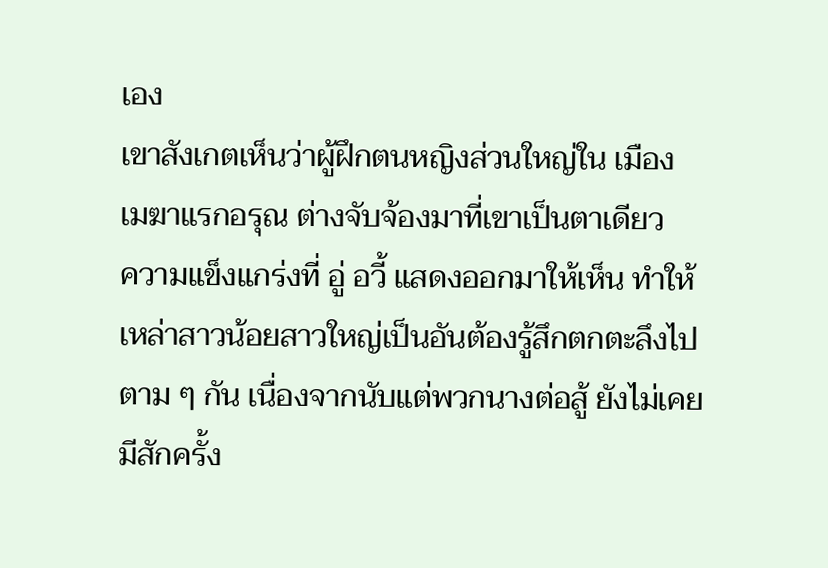เอง
เขาสังเกตเห็นว่าผู้ฝึกตนหญิงส่วนใหญ่ใน เมือง
เมฆาแรกอรุณ ต่างจับจ้องมาที่เขาเป็นตาเดียว
ความแข็งแกร่งที่ อู่ อวี้ แสดงออกมาให้เห็น ทำให้
เหล่าสาวน้อยสาวใหญ่เป็นอันต้องรู้สึกตกตะลึงไป
ตาม ๆ กัน เนื่องจากนับแต่พวกนางต่อสู้ ยังไม่เคย
มีสักครั้ง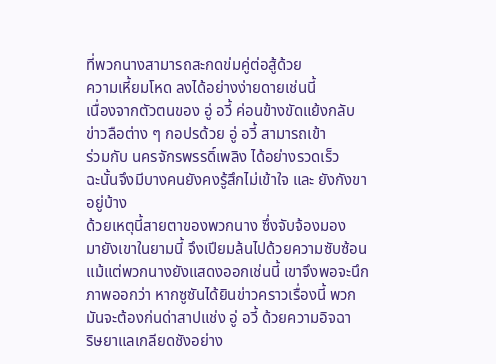ที่พวกนางสามารถสะกดข่มคู่ต่อสู้ด้วย
ความเหี้ยมโหด ลงได้อย่างง่ายดายเช่นนี้
เนื่องจากตัวตนของ อู่ อวี้ ค่อนข้างขัดแย้งกลับ
ข่าวลือต่าง ๆ กอปรด้วย อู่ อวี้ สามารถเข้า
ร่วมกับ นครจักรพรรดิ์เพลิง ได้อย่างรวดเร็ว
ฉะนั้นจึงมีบางคนยังคงรู้สึกไม่เข้าใจ และ ยังกังขา
อยู่บ้าง
ด้วยเหตุนี้สายตาของพวกนาง ซึ่งจับจ้องมอง
มายังเขาในยามนี้ จึงเปียมล้นไปด้วยความซับซ้อน
แม้แต่พวกนางยังแสดงออกเช่นนี้ เขาจึงพอจะนึก
ภาพออกว่า หากซูซันได้ยินข่าวคราวเรื่องนี้ พวก
มันจะต้องก่นด่าสาปแช่ง อู่ อวี้ ด้วยความอิจฉา
ริษยาแลเกลียดชังอย่าง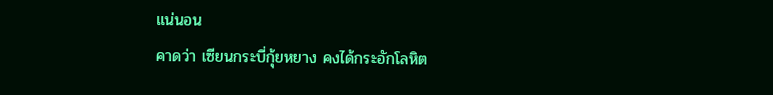แน่นอน
คาดว่า เซียนกระบี่กุ้ยหยาง คงได้กระอักโลหิต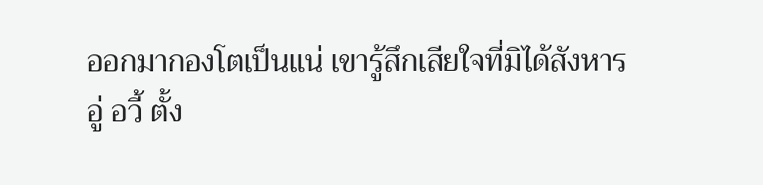ออกมากองโตเป็นแน่ เขารู้สึกเสียใจที่มิได้สังหาร
อู่ อวี้ ตั้ง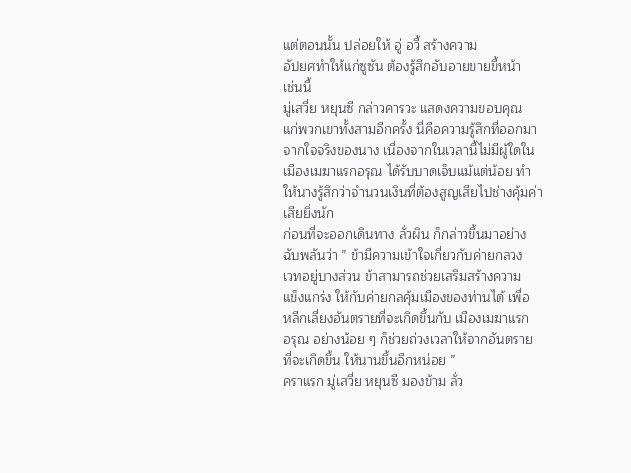แต่ตอนนั้น ปล่อยให้ อู่ อวี้ สร้างความ
อัปยศทำให้แก่ซูซัน ต้องรู้สึกอับอายขายขี้หน้า
เช่นนี้
มู่เสวี่ย หยุนซี กล่าวคารวะ แสดงความขอบคุณ
แก่พวกเขาทั้งสามอีกครั้ง นี่คือความรู้สึกที่ออกมา
จากใจจริงของนาง เนื่องจากในเวลานี้ไม่มีผู้ใดใน
เมืองเมฆาแรกอรุณ ได้รับบาดเจ็บแม้แต่น้อย ทำ
ให้นางรู้สึกว่าจำนวนเงินที่ต้องสูญเสียไปช่างคุ้มค่า
เสียยิ่งนัก
ก่อนที่จะออกเดินทาง ลั่วผิน ก็กล่าวขึ้นมาอย่าง
ฉับพลันว่า ” ข้ามีความเข้าใจเกี่ยวกับค่ายกลวง
เวทอยู่บางส่วน ข้าสามารถช่วยเสริมสร้างความ
แข็งแกร่ง ให้กับค่ายกลคุ้มเมืองของท่านได้ เพื่อ
หลีกเลี่ยงอันตรายที่จะเกิดขึ้นกับ เมืองเมฆาแรก
อรุณ อย่างน้อย ๆ ก็ช่วยถ่วงเวลาให้จากอันตราย
ที่จะเกิดขึ้น ให้นานขึ้นอีกหน่อย ”
คราแรก มู่เสวี่ย หยุนซี มองข้าม ลั่ว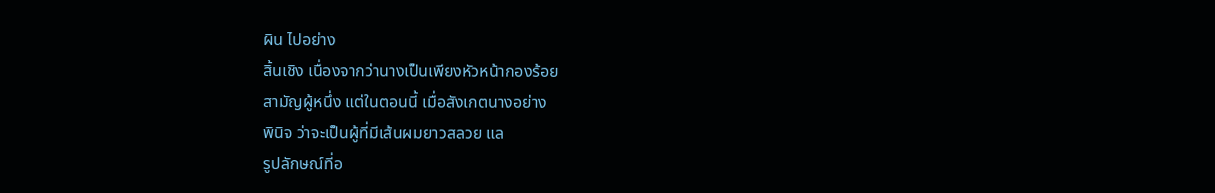ผิน ไปอย่าง
สิ้นเชิง เนื่องจากว่านางเป็นเพียงหัวหน้ากองร้อย
สามัญผู้หนึ่ง แต่ในตอนนี้ เมื่อสังเกตนางอย่าง
พินิจ ว่าจะเป็นผู้ที่มีเส้นผมยาวสลวย แล
รูปลักษณ์ที่อ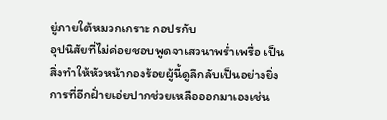ยู่ภายใต้หมวกเกราะ กอปรกับ
อุปนิสัยที่ไม่ค่อยชอบพูดจาเสวนาพร่ำเพรื่อ เป็น
สิ่งทำให้หัวหน้ากองร้อยผู้นี้ดูลึกลับเป็นอย่างยิ่ง
การที่อีกฝั่ายเอ่ยปากช่วยเหลือออกมาเองเช่น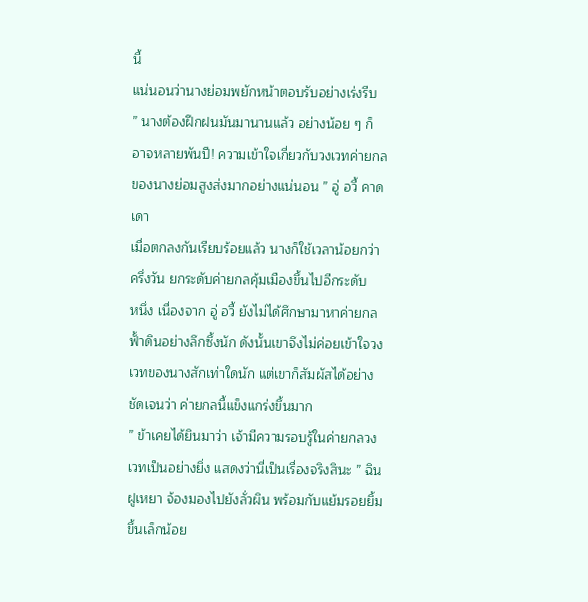นี้
แน่นอนว่านางย่อมพยักหน้าตอบรับอย่างเร่งรีบ
” นางต้องฝึกฝนมันมานานแล้ว อย่างน้อย ๆ ก็
อาจหลายพันปี! ความเข้าใจเกี่ยวกับวงเวทค่ายกล
ของนางย่อมสูงส่งมากอย่างแน่นอน ” อู่ อวี้ คาด
เดา
เมื่อตกลงกันเรียบร้อยแล้ว นางก็ใช้เวลาน้อยกว่า
ครึ่งวัน ยกระดับค่ายกลคุ้มเมืองขึ้นไปอีกระดับ
หนึ่ง เนื่องจาก อู่ อวี้ ยังไม่ได้ศึกษามาหาค่ายกล
ฟั้าดินอย่างลึกซึ้งนัก ดังนั้นเขาจึงไม่ค่อยเข้าใจวง
เวทของนางสักเท่าใดนัก แต่เขาก็สัมผัสได้อย่าง
ชัดเจนว่า ค่ายกลนี้แข็งแกร่งขึ้นมาก
” ข้าเคยได้ยินมาว่า เจ้ามีความรอบรู้ในค่ายกลวง
เวทเป็นอย่างยิ่ง แสดงว่านี่เป็นเรื่องจริงสินะ ” ฉิน
ฝูเหยา จ้องมองไปยังลั่วผิน พร้อมกับแย้มรอยยิ้ม
ขึ้นเล็กน้อย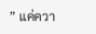” แค่ควา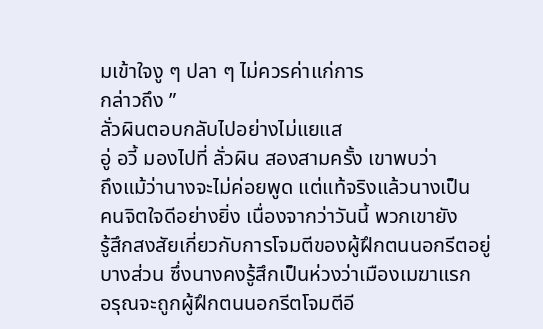มเข้าใจงู ๆ ปลา ๆ ไม่ควรค่าแก่การ
กล่าวถึง ”
ลั่วผินตอบกลับไปอย่างไม่แยแส
อู่ อวี้ มองไปที่ ลั่วผิน สองสามครั้ง เขาพบว่า
ถึงแม้ว่านางจะไม่ค่อยพูด แต่แท้จริงแล้วนางเป็น
คนจิตใจดีอย่างยิ่ง เนื่องจากว่าวันนี้ พวกเขายัง
รู้สึกสงสัยเกี่ยวกับการโจมตีของผู้ฝึกตนนอกรีตอยู่
บางส่วน ซึ่งนางคงรู้สึกเป็นห่วงว่าเมืองเมฆาแรก
อรุณจะถูกผู้ฝึกตนนอกรีตโจมตีอี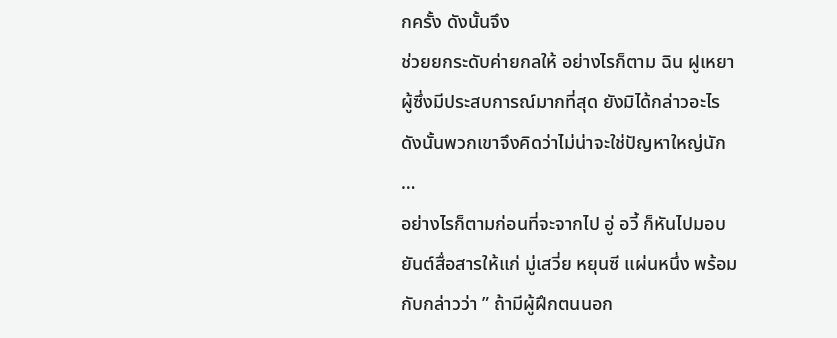กครั้ง ดังนั้นจึง
ช่วยยกระดับค่ายกลให้ อย่างไรก็ตาม ฉิน ฝูเหยา
ผู้ซึ่งมีประสบการณ์มากที่สุด ยังมิได้กล่าวอะไร
ดังนั้นพวกเขาจึงคิดว่าไม่น่าจะใช่ปัญหาใหญ่นัก
…
อย่างไรก็ตามก่อนที่จะจากไป อู่ อวี้ ก็หันไปมอบ
ยันต์สื่อสารให้แก่ มู่เสวี่ย หยุนซี แผ่นหนึ่ง พร้อม
กับกล่าวว่า ” ถ้ามีผู้ฝึกตนนอก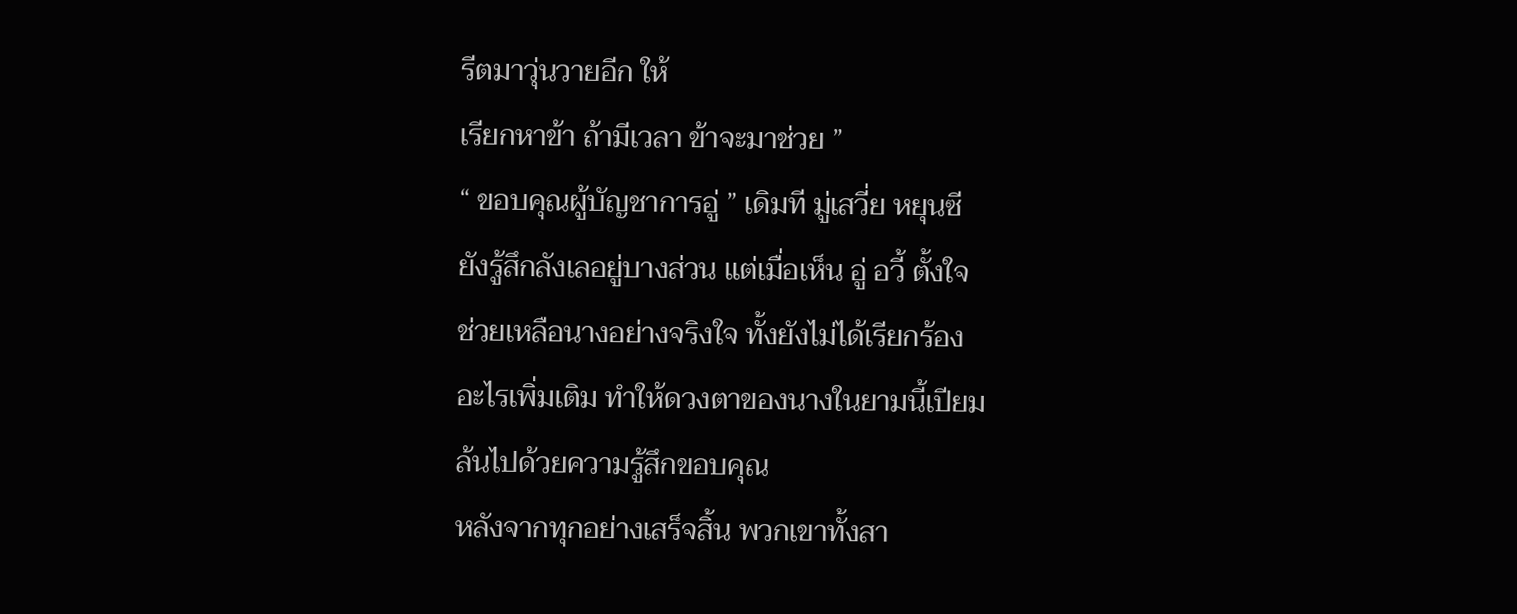รีตมาวุ่นวายอีก ให้
เรียกหาข้า ถ้ามีเวลา ข้าจะมาช่วย ”
“ ขอบคุณผู้บัญชาการอู่ ” เดิมที มู่เสวี่ย หยุนซี
ยังรู้สึกลังเลอยู่บางส่วน แต่เมื่อเห็น อู่ อวี้ ตั้งใจ
ช่วยเหลือนางอย่างจริงใจ ทั้งยังไม่ได้เรียกร้อง
อะไรเพิ่มเติม ทำให้ดวงตาของนางในยามนี้เปียม
ล้นไปด้วยความรู้สึกขอบคุณ
หลังจากทุกอย่างเสร็จสิ้น พวกเขาทั้งสา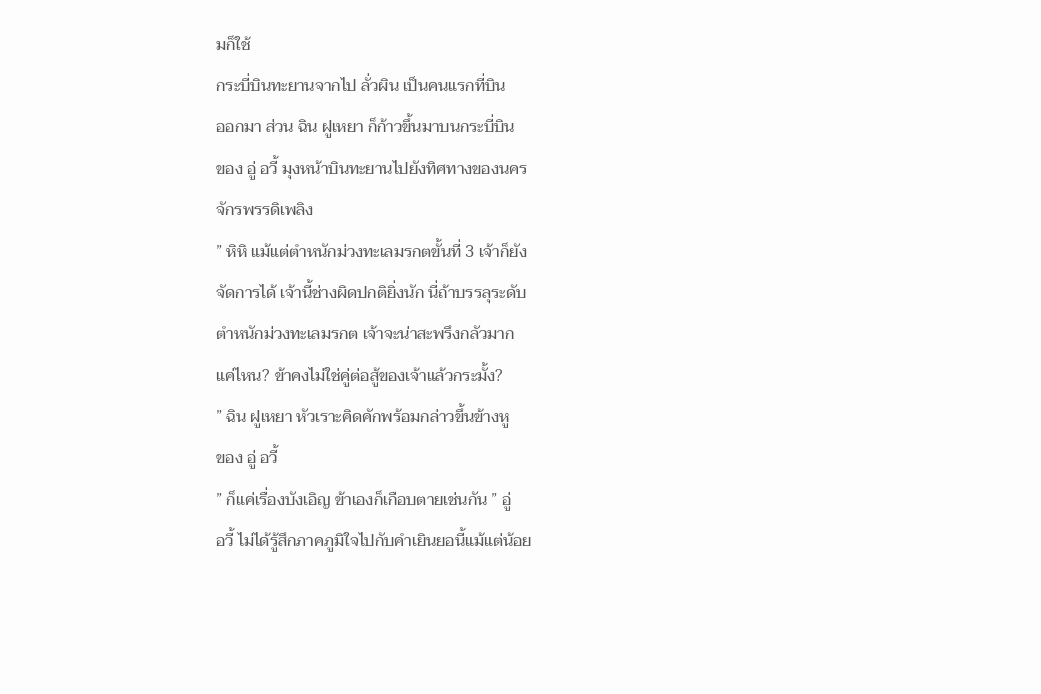มก็ใช้
กระบี่บินทะยานจากไป ลั่วผิน เป็นคนแรกที่บิน
ออกมา ส่วน ฉิน ฝูเหยา ก็ก้าวขึ้นมาบนกระบี่บิน
ของ อู่ อวี้ มุงหน้าบินทะยานไปยังทิศทางของนคร
จักรพรรดิเพลิง
” หิหิ แม้แต่ตำหนักม่วงทะเลมรกตขั้นที่ 3 เจ้าก็ยัง
จัดการได้ เจ้านี้ช่างผิดปกติยิ่งนัก นี่ถ้าบรรลุระดับ
ตำหนักม่วงทะเลมรกต เจ้าจะน่าสะพรึงกลัวมาก
แค่ไหน? ข้าคงไม่ใช่คู่ต่อสู้ของเจ้าแล้วกระมั้ง?
” ฉิน ฝูเหยา หัวเราะคิดคักพร้อมกล่าวขึ้นข้างหู
ของ อู่ อวี้
” ก็แค่เรื่องบังเอิญ ข้าเองก็เกือบตายเช่นกัน ” อู่
อวี้ ไม่ได้รู้สึกภาคภูมิใจไปกับคำเยินยอนี้แม้แต่น้อย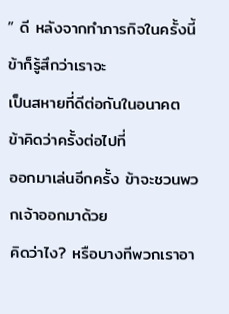” ดี หลังจากทำภารกิจในครั้งนี้ ข้าก็รู้สึกว่าเราจะ
เป็นสหายที่ดีต่อกันในอนาคต ข้าคิดว่าครั้งต่อไปที่
ออกมาเล่นอีกครั้ง ข้าจะชวนพวกเจ้าออกมาด้วย
คิดว่าไง? หรือบางทีพวกเราอา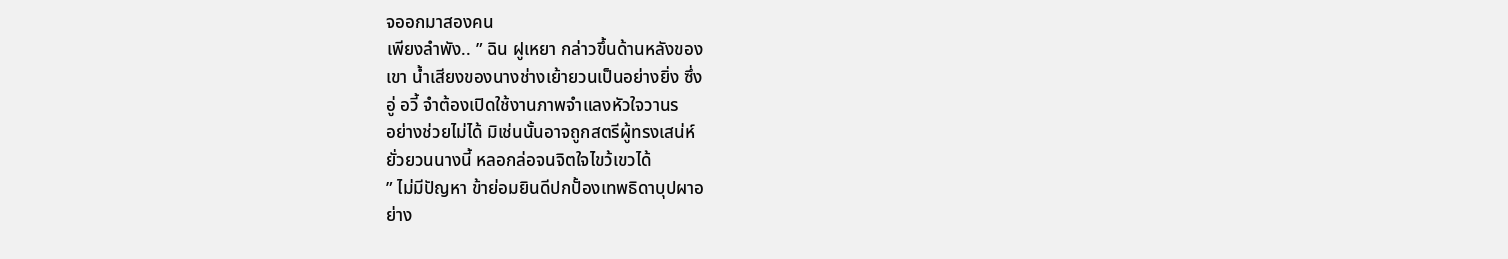จออกมาสองคน
เพียงลำพัง.. ” ฉิน ฝูเหยา กล่าวขึ้นด้านหลังของ
เขา น้ำเสียงของนางช่างเย้ายวนเป็นอย่างยิ่ง ซึ่ง
อู่ อวี้ จำต้องเปิดใช้งานภาพจำแลงหัวใจวานร
อย่างช่วยไม่ได้ มิเช่นนั้นอาจถูกสตรีผู้ทรงเสน่ห์
ยั่วยวนนางนี้ หลอกล่อจนจิตใจไขว้เขวได้
” ไม่มีปัญหา ข้าย่อมยินดีปกปั้องเทพธิดาบุปผาอ
ย่าง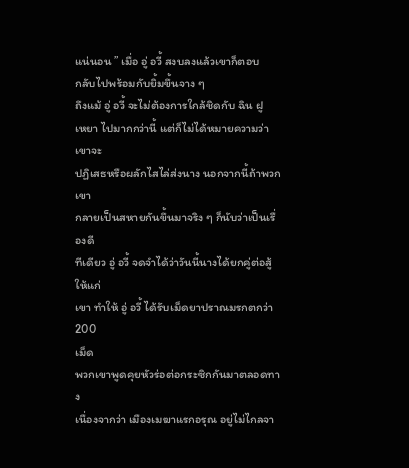แน่นอน ” เมื่อ อู่ อวี้ สงบลงแล้วเขาก็ตอบ
กลับไปพร้อมกับยิ้มขึ้นจาง ๆ
ถึงแม้ อู่ อวี้ จะไม่ต้องการใกล้ชิดกับ ฉิน ฝู
เหยา ไปมากกว่านี้ แต่ก็ไม่ได้หมายความว่าเขาจะ
ปฏิเสธหรือผลักไสไล่ส่งนาง นอกจากนี้ถ้าพวกเขา
กลายเป็นสหายกันขึ้นมาจริง ๆ ก็นับว่าเป็นเรื่องดี
ทีเดียว อู่ อวี้ จดจำได้ว่าวันนี้นางได้ยกคู่ต่อสู้ให้แก่
เขา ทำให้ อู่ อวี้ ได้รับเม็ดยาปราณมรกตกว่า 200
เม็ด
พวกเขาพูดคุยหัวร่อต่อกระซิกกันมาตลอดทาง
เนื่องจากว่า เมืองเมฆาแรกอรุณ อยู่ไม่ไกลจา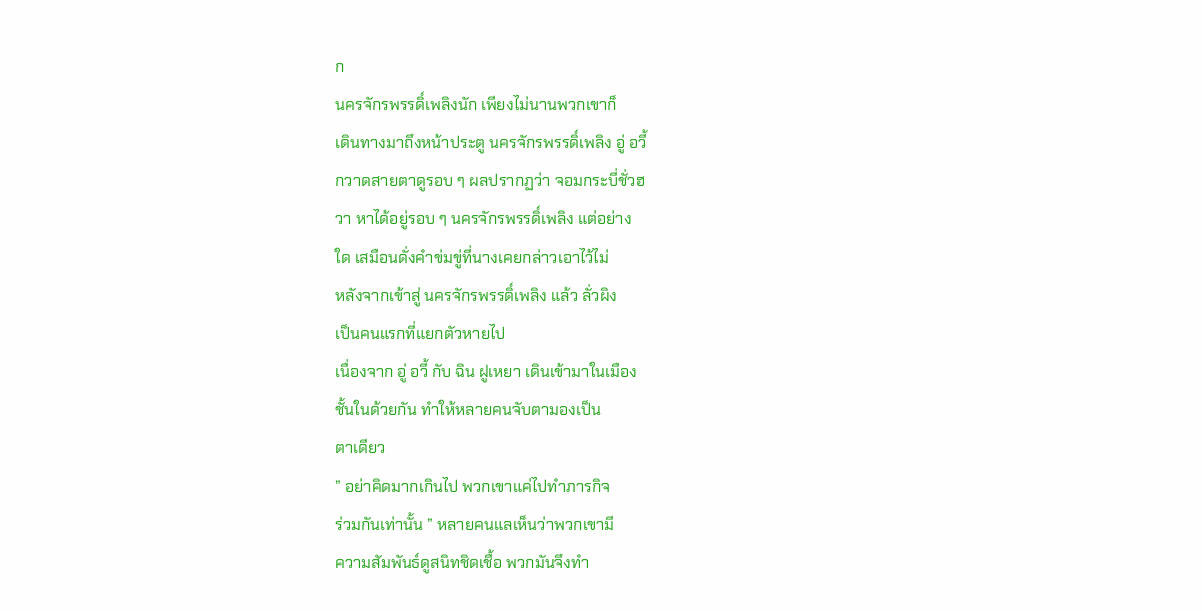ก
นครจักรพรรดิ์เพลิงนัก เพียงไม่นานพวกเขาก็
เดินทางมาถึงหน้าประตู นครจักรพรรดิ์เพลิง อู่ อวี้
กวาดสายตาดูรอบ ๆ ผลปรากฏว่า จอมกระบี่ชั่วฮ
วา หาได้อยู่รอบ ๆ นครจักรพรรดิ์เพลิง แต่อย่าง
ใด เสมือนดั่งคำข่มขู่ที่นางเคยกล่าวเอาไว้ไม่
หลังจากเข้าสู่ นครจักรพรรดิ์เพลิง แล้ว ลั่วผิง
เป็นคนแรกที่แยกตัวหายไป
เนื่องจาก อู่ อวี้ กับ ฉิน ฝูเหยา เดินเข้ามาในเมือง
ชั้นในด้วยกัน ทำให้หลายคนจับตามองเป็น
ตาเดียว
” อย่าคิดมากเกินไป พวกเขาแค่ไปทำภารกิจ
ร่วมกันเท่านั้น ” หลายคนแลเห็นว่าพวกเขามี
ความสัมพันธ์ดูสนิทชิดเชื้อ พวกมันจึงทำ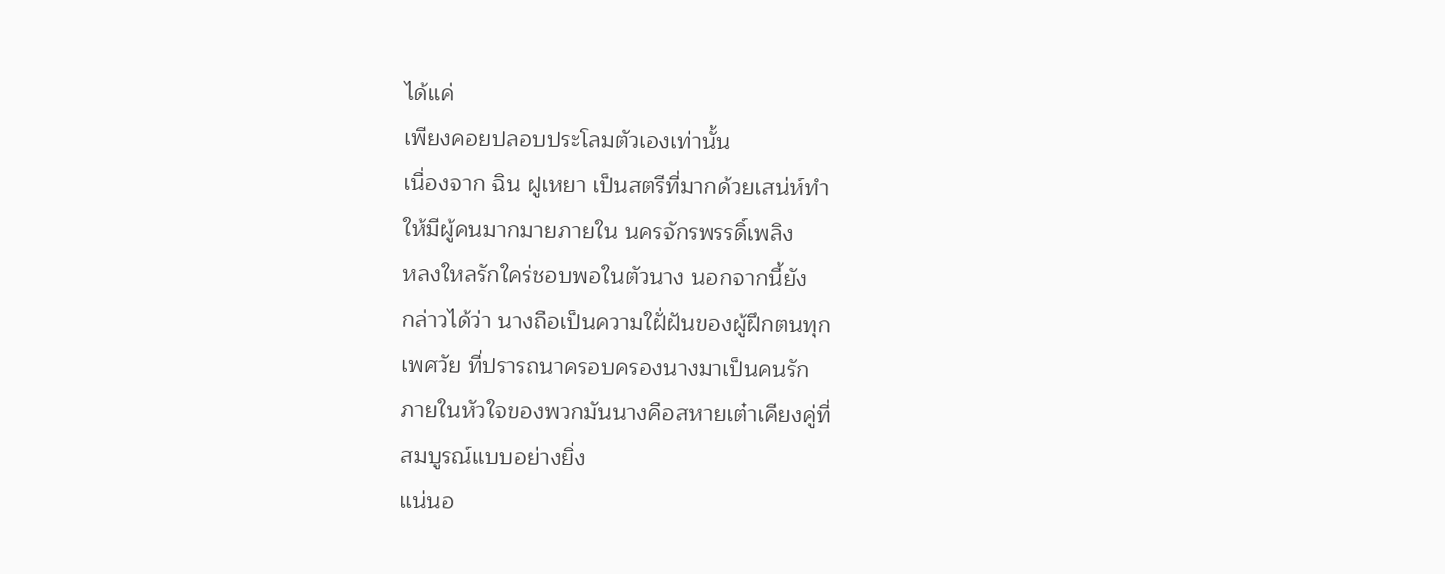ได้แค่
เพียงคอยปลอบประโลมตัวเองเท่านั้น
เนื่องจาก ฉิน ฝูเหยา เป็นสตรีที่มากด้วยเสน่ห์ทำ
ให้มีผู้คนมากมายภายใน นครจักรพรรดิ์เพลิง
หลงใหลรักใคร่ชอบพอในตัวนาง นอกจากนี้ยัง
กล่าวได้ว่า นางถือเป็นความใฝั่ฝันของผู้ฝึกตนทุก
เพศวัย ที่ปรารถนาครอบครองนางมาเป็นคนรัก
ภายในหัวใจของพวกมันนางคือสหายเต๋าเคียงคู่ที่
สมบูรณ์แบบอย่างยิ่ง
แน่นอ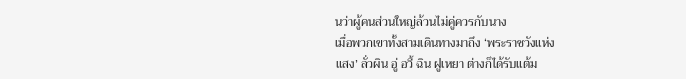นว่าผู้คนส่วนใหญ่ล้วนไม่คู่ควรกับนาง
เมื่อพวกเขาทั้งสามเดินทางมาถึง ‘พระราชวังแห่ง
แสง’ ลั่วผิน อู่ อวี้ ฉิน ฝูเหยา ต่างก็ได้รับแต้ม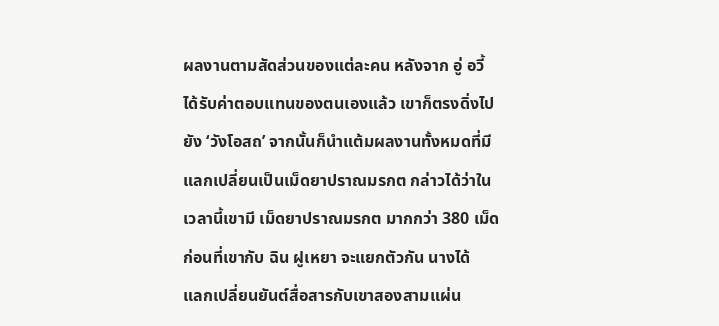ผลงานตามสัดส่วนของแต่ละคน หลังจาก อู่ อวี้
ได้รับค่าตอบแทนของตนเองแล้ว เขาก็ตรงดิ่งไป
ยัง ‘วังโอสถ’ จากนั้นก็นำแต้มผลงานทั้งหมดที่มี
แลกเปลี่ยนเป็นเม็ดยาปราณมรกต กล่าวได้ว่าใน
เวลานี้เขามี เม็ดยาปราณมรกต มากกว่า 380 เม็ด
ก่อนที่เขากับ ฉิน ฝูเหยา จะแยกตัวกัน นางได้
แลกเปลี่ยนยันต์สื่อสารกับเขาสองสามแผ่น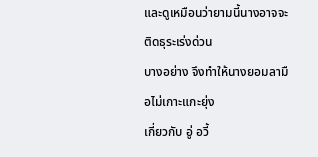และดูเหมือนว่ายามนี้นางอาจจะติดธุระเร่งด่วน
บางอย่าง จึงทำให้นางยอมลามือไม่เกาะแกะยุ่ง
เกี่ยวกับ อู่ อวี้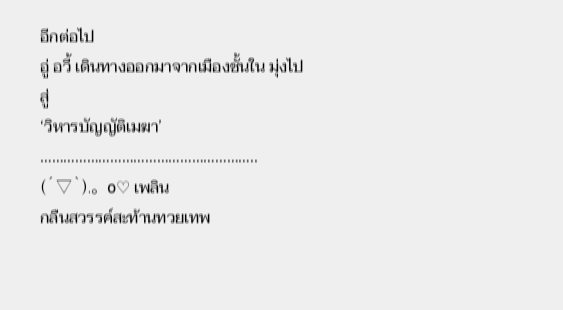อีกต่อไป
อู่ อวี้ เดินทางออกมาจากเมืองชั้นใน มุ่งไปสู่
‘วิหารบัญญัติเมฆา’
………………………………………………..
(´▽`).。o♡ เพลิน
กลืนสวรรค์สะท้านทวยเทพ